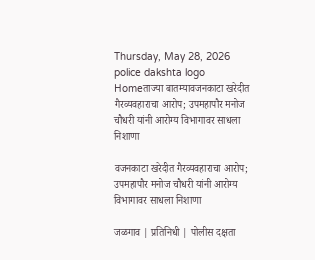Thursday, May 28, 2026
police dakshta logo
Homeताज्या बातम्यावजनकाटा खरेदीत गैरव्यवहाराचा आरोप; उपमहापौर मनोज चौधरी यांनी आरोग्य विभागावर साधला निशाणा

वजनकाटा खरेदीत गैरव्यवहाराचा आरोप; उपमहापौर मनोज चौधरी यांनी आरोग्य विभागावर साधला निशाणा

जळगाव | प्रतिनिधी | पोलीस दक्षता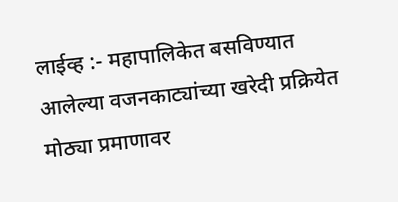लाईव्ह :- महापालिकेत बसविण्यात आलेल्या वजनकाट्यांच्या खरेदी प्रक्रियेत मोठ्या प्रमाणावर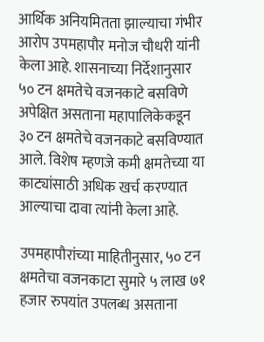आर्थिक अनियमितता झाल्याचा गंभीर आरोप उपमहापौर मनोज चौधरी यांनी केला आहे. शासनाच्या निर्देशानुसार ५० टन क्षमतेचे वजनकाटे बसविणे अपेक्षित असताना महापालिकेकडून ३० टन क्षमतेचे वजनकाटे बसविण्यात आले. विशेष म्हणजे कमी क्षमतेच्या या काट्यांसाठी अधिक खर्च करण्यात आल्याचा दावा त्यांनी केला आहे.

उपमहापौरांच्या माहितीनुसार, ५० टन क्षमतेचा वजनकाटा सुमारे ५ लाख ७१ हजार रुपयांत उपलब्ध असताना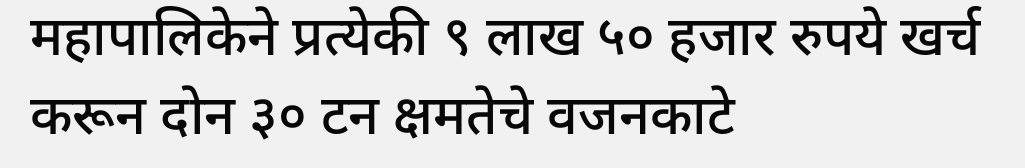महापालिकेने प्रत्येकी ९ लाख ५० हजार रुपये खर्च करून दोन ३० टन क्षमतेचे वजनकाटे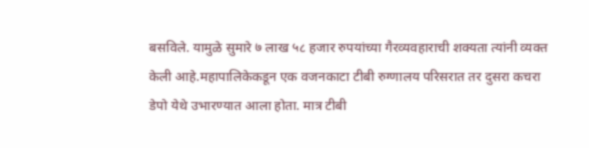बसविले. यामुळे सुमारे ७ लाख ५८ हजार रुपयांच्या गैरव्यवहाराची शक्यता त्यांनी व्यक्त केली आहे.महापालिकेकडून एक वजनकाटा टीबी रुग्णालय परिसरात तर दुसरा कचरा डेपो येथे उभारण्यात आला होता. मात्र टीबी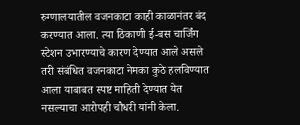रुग्णालयातील वजनकाटा काही काळानंतर बंद करण्यात आला. त्या ठिकाणी ई-बस चार्जिंग स्टेशन उभारण्याचे कारण देण्यात आले असले तरी संबंधित वजनकाटा नेमका कुठे हलविण्यात आला याबाबत स्पष्ट माहिती देण्यात येत नसल्याचा आरोपही चौधरी यांनी केला.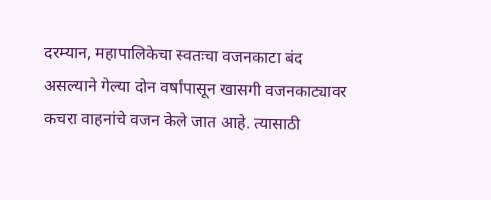दरम्यान, महापालिकेचा स्वतःचा वजनकाटा बंद असल्याने गेल्या दोन वर्षांपासून खासगी वजनकाट्यावर कचरा वाहनांचे वजन केले जात आहे. त्यासाठी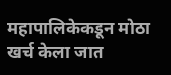महापालिकेकडून मोठा खर्च केला जात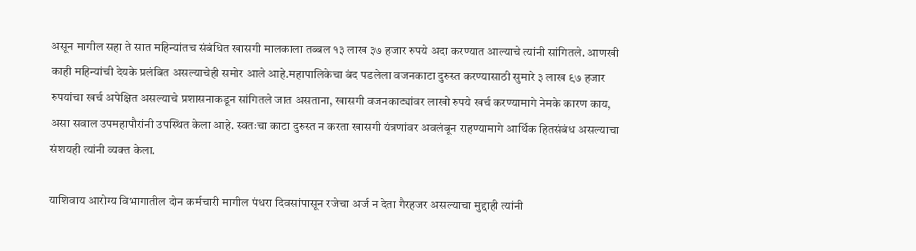असून मागील सहा ते सात महिन्यांतच संबंधित खासगी मालकाला तब्बल १३ लाख ३७ हजार रुपये अदा करण्यात आल्याचे त्यांनी सांगितले. आणखी काही महिन्यांची देयके प्रलंबित असल्याचेही समोर आले आहे.महापालिकेचा बंद पडलेला वजनकाटा दुरुस्त करण्यासाठी सुमारे ३ लाख ९७ हजार रुपयांचा खर्च अपेक्षित असल्याचे प्रशासनाकडून सांगितले जात असताना, खासगी वजनकाट्यांवर लाखो रुपये खर्च करण्यामागे नेमके कारण काय, असा सवाल उपमहापौरांनी उपस्थित केला आहे. स्वतःचा काटा दुरुस्त न करता खासगी यंत्रणांवर अवलंबून राहण्यामागे आर्थिक हितसंबंध असल्याचा संशयही त्यांनी व्यक्त केला.

याशिवाय आरोग्य विभागातील दोन कर्मचारी मागील पंधरा दिवसांपासून रजेचा अर्ज न देता गैरहजर असल्याचा मुद्दाही त्यांनी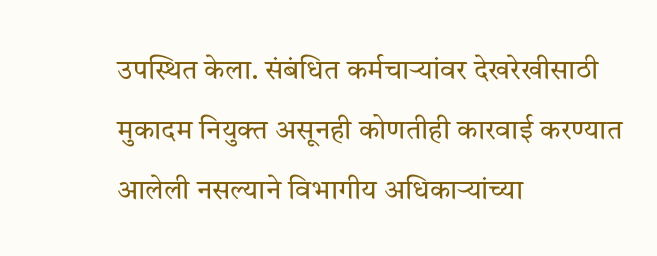उपस्थित केला. संबंधित कर्मचाऱ्यांवर देखरेखीसाठी मुकादम नियुक्त असूनही कोणतीही कारवाई करण्यात आलेली नसल्याने विभागीय अधिकाऱ्यांच्या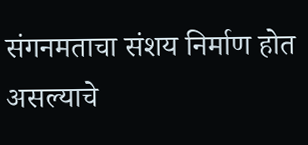संगनमताचा संशय निर्माण होत असल्याचे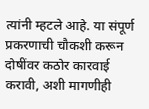त्यांनी म्हटले आहे. या संपूर्ण प्रकरणाची चौकशी करून दोषींवर कठोर कारवाई करावी, अशी मागणीही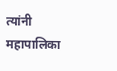त्यांनी महापालिका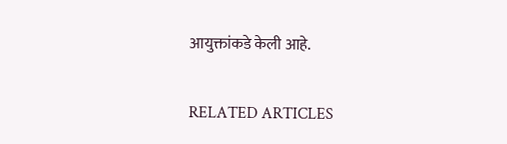आयुक्तांकडे केली आहे.

RELATED ARTICLES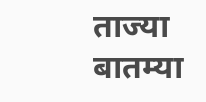ताज्या बातम्या